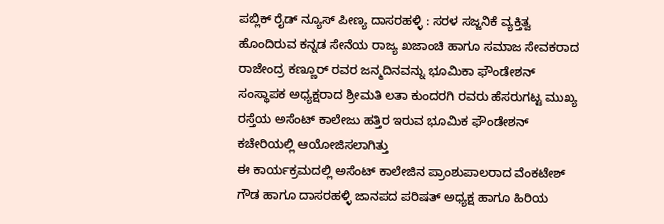ಪಬ್ಲಿಕ್ ರೈಡ್ ನ್ಯೂಸ್ ಪೀಣ್ಯ ದಾಸರಹಳ್ಳಿ : ಸರಳ ಸಜ್ಜನಿಕೆ ವ್ಯಕ್ತಿತ್ವ ಹೊಂದಿರುವ ಕನ್ನಡ ಸೇನೆಯ ರಾಜ್ಯ ಖಜಾಂಚಿ ಹಾಗೂ ಸಮಾಜ ಸೇವಕರಾದ ರಾಜೇಂದ್ರ ಕಣ್ಣೂರ್ ರವರ ಜನ್ಮದಿನವನ್ನು ಭೂಮಿಕಾ ಫೌಂಡೇಶನ್ ಸಂಸ್ಥಾಪಕ ಅಧ್ಯಕ್ಷರಾದ ಶ್ರೀಮತಿ ಲತಾ ಕುಂದರಗಿ ರವರು ಹೆಸರುಗಟ್ಟ ಮುಖ್ಯ ರಸ್ತೆಯ ಅಸೆಂಟ್ ಕಾಲೇಜು ಹತ್ತಿರ ಇರುವ ಭೂಮಿಕ ಫೌಂಡೇಶನ್ ಕಚೇರಿಯಲ್ಲಿ ಆಯೋಜಿಸಲಾಗಿತ್ತು
ಈ ಕಾರ್ಯಕ್ರಮದಲ್ಲಿ ಅಸೆಂಟ್ ಕಾಲೇಜಿನ ಪ್ರಾಂಶುಪಾಲರಾದ ವೆಂಕಟೇಶ್ ಗೌಡ ಹಾಗೂ ದಾಸರಹಳ್ಳಿ ಜಾನಪದ ಪರಿಷತ್ ಅಧ್ಯಕ್ಷ ಹಾಗೂ ಹಿರಿಯ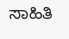ಸಾಹಿತಿ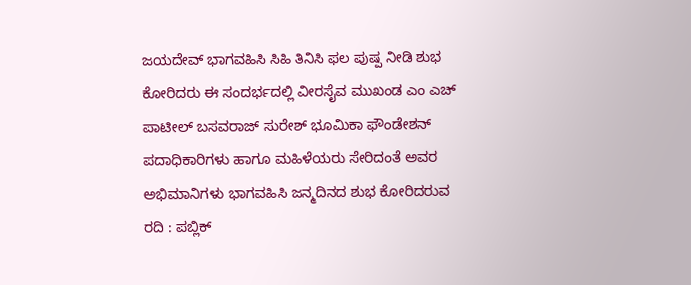ಜಯದೇವ್ ಭಾಗವಹಿಸಿ ಸಿಹಿ ತಿನಿಸಿ ಫಲ ಪುಷ್ಪ ನೀಡಿ ಶುಭ ಕೋರಿದರು ಈ ಸಂದರ್ಭದಲ್ಲಿ ವೀರಸೈವ ಮುಖಂಡ ಎಂ ಎಚ್ ಪಾಟೀಲ್ ಬಸವರಾಜ್ ಸುರೇಶ್ ಭೂಮಿಕಾ ಫೌಂಡೇಶನ್ ಪದಾಧಿಕಾರಿಗಳು ಹಾಗೂ ಮಹಿಳೆಯರು ಸೇರಿದಂತೆ ಅವರ ಅಭಿಮಾನಿಗಳು ಭಾಗವಹಿಸಿ ಜನ್ಮದಿನದ ಶುಭ ಕೋರಿದರುವ
ರದಿ : ಪಬ್ಲಿಕ್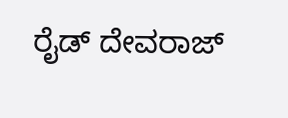ರೈಡ್ ದೇವರಾಜ್